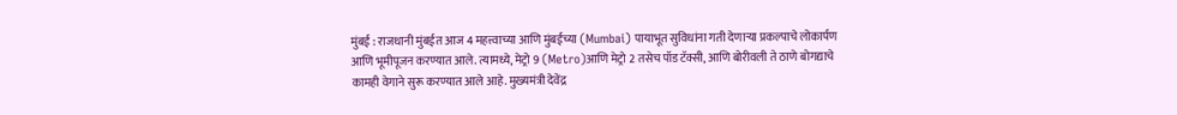मुंबई : राजधानी मुंबईत आज 4 महत्त्वाच्या आणि मुंबईच्या (Mumbai) पायाभूत सुविधांना गती देणाऱ्या प्रकल्पाचे लोकार्पण आणि भूमीपूजन करण्यात आले. त्यामध्ये, मेट्रो 9 (Metro)आणि मेट्रो 2 तसेच पॉड टॅक्सी, आणि बोरीवली ते ठाणे बोगद्याचे कामही वेगाने सुरू करण्यात आले आहे. मुख्यमंत्री देवेंद्र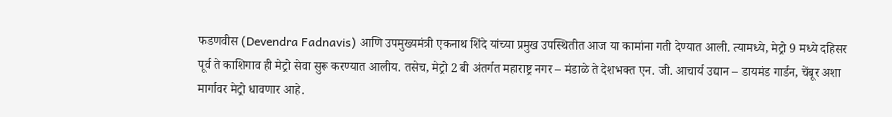फडणवीस (Devendra Fadnavis) आणि उपमुख्यमंत्री एकनाथ शिंदे यांच्या प्रमुख उपस्थितीत आज या कामांना गती देण्यात आली. त्यामध्ये, मेट्रो 9 मध्ये दहिसर पूर्व ते काशिगाव ही मेट्रो सेवा सुरू करण्यात आलीय. तसेच, मेट्रो 2 बी अंतर्गत महाराष्ट्र नगर – मंडाळे ते देशभक्त एन. जी. आचार्य उद्यान – डायमंड गार्डन, चेंबूर अशा मार्गावर मेट्रो धावणार आहे.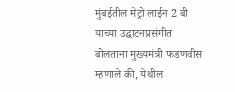मुंबईतील मेट्रो लाईन 2 बी याच्या उद्घाटनप्रसंगीत बोलताना मुख्यमंत्री फडणवीस म्हणाले की, येथील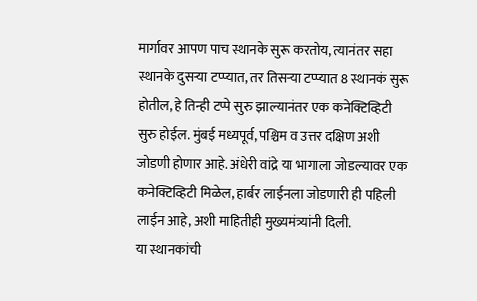मार्गावर आपण पाच स्थानके सुरू करतोय, त्यानंतर सहा स्थानके दुसऱ्या टप्प्यात, तर तिसऱ्या टप्प्यात 8 स्थानकं सुरू होतील, हे तिन्ही टप्पे सुरु झाल्यानंतर एक कनेक्टिव्हिटी सुरु होईल. मुंबई मध्यपूर्व, पश्चिम व उत्तर दक्षिण अशी जोडणी होणार आहे. अंधेरी वांद्रे या भागाला जोडल्यावर एक कनेक्टिव्हिटी मिळेल, हार्बर लाईनला जोडणारी ही पहिली लाईन आहे, अशी माहितीही मुख्यमंत्र्यांनी दिली.
या स्थानकांची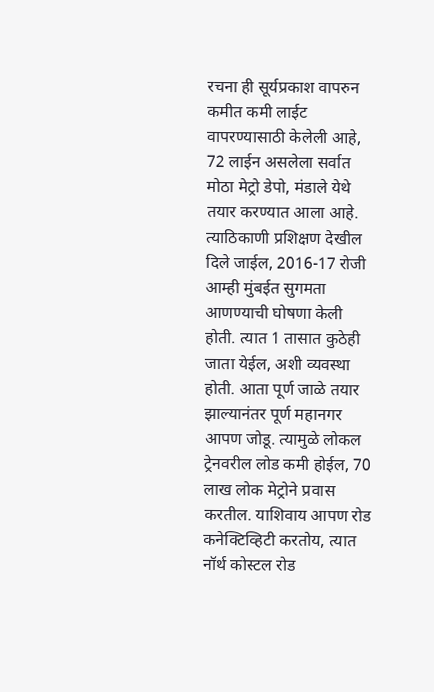रचना ही सूर्यप्रकाश वापरुन कमीत कमी लाईट वापरण्यासाठी केलेली आहे, 72 लाईन असलेला सर्वात मोठा मेट्रो डेपो, मंडाले येथे तयार करण्यात आला आहे. त्याठिकाणी प्रशिक्षण देखील दिले जाईल, 2016-17 रोजी आम्ही मुंबईत सुगमता आणण्याची घोषणा केली होती. त्यात 1 तासात कुठेही जाता येईल, अशी व्यवस्था होती. आता पूर्ण जाळे तयार झाल्यानंतर पूर्ण महानगर आपण जोडू. त्यामुळे लोकल ट्रेनवरील लोड कमी होईल, 70 लाख लोक मेट्रोने प्रवास करतील. याशिवाय आपण रोड कनेक्टिव्हिटी करतोय, त्यात नॉर्थ कोस्टल रोड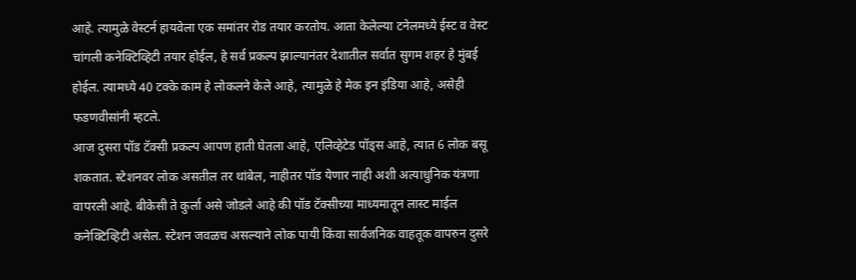आहे. त्यामुळे वेस्टर्न हायवेला एक समांतर रोड तयार करतोय. आता केलेल्या टनेलमध्ये ईस्ट व वेस्ट चांगली कनेक्टिव्हिटी तयार होईल, हे सर्व प्रकल्प झाल्यानंतर देशातील सर्वात सुगम शहर हे मुंबई होईल. त्यामध्ये 40 टक्के काम हे लोकलने केले आहे, त्यामुळे हे मेक इन इंडिया आहे, असेही फडणवीसांनी म्हटले.
आज दुसरा पॉड टॅक्सी प्रकल्प आपण हाती घेतला आहे, एलिव्हेटेड पॉड्स आहे, त्यात 6 लोक बसू शकतात. स्टेशनवर लोक असतील तर थांबेल, नाहीतर पॉड येणार नाही अशी अत्याधुनिक यंत्रणा वापरली आहे. बीकेसी ते कुर्ला असे जोडले आहे की पॉड टॅक्सीच्या माध्यमातून लास्ट माईल कनेक्टिव्हिटी असेल. स्टेशन जवळच असल्याने लोक पायी किंवा सार्वजनिक वाहतूक वापरुन दुसरे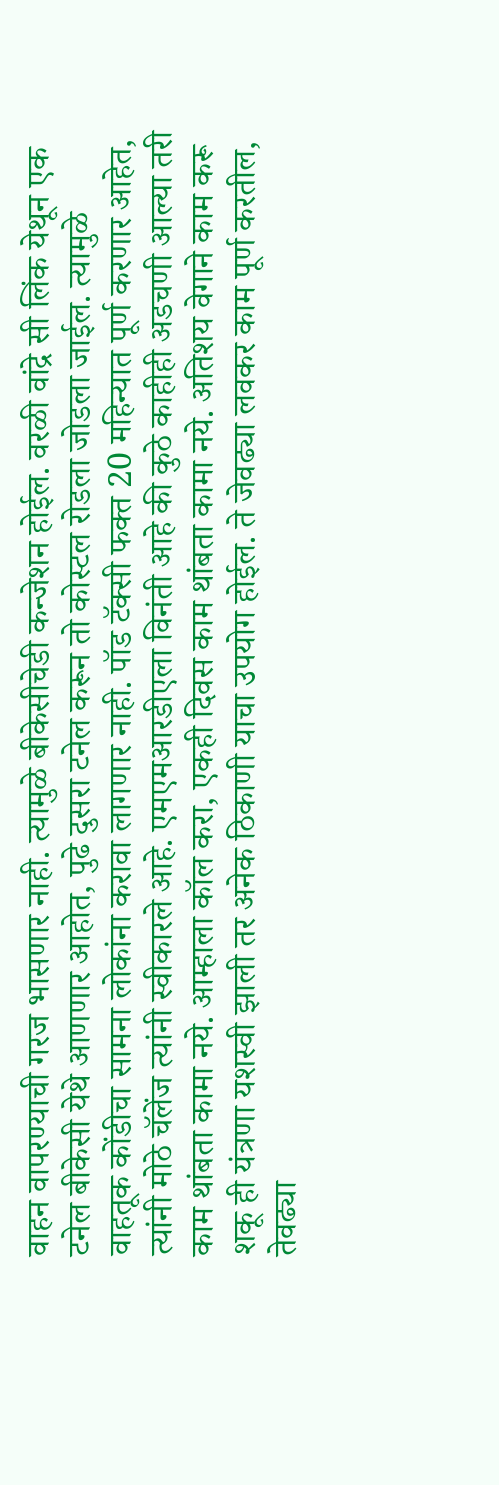वाहन वापरण्याची गरज भासणार नाही. त्यामुळे बीकेसीचेडी कन्जेशन होईल. वरळी वांद्रे सी लिंक येथून एक टनेल बीकेसी येथे आणणार आहोत, पुढे दुसरा टनेल करून तो कोस्टल रोडला जोडला जाईल. त्यामुळे वाहतूक कोंडीचा सामना लोकांना करावा लागणार नाही. पॉड टॅक्सी फक्त 20 महिन्यात पूर्ण करणार आहेत, त्यांनी मोठे चॅलेंज त्यांनी स्वीकारले आहे. एमएमआरडीएला विनंती आहे की कुठे काहीही अडचणी आल्या तरी काम थांबता कामा नये. आम्हाला कॉल करा, एकही दिवस काम थांबता कामा नये. अतिशय वेगाने काम करू शकू ही यंत्रणा यशस्वी झाली तर अनेक ठिकाणी याचा उपयोग होईल. ते जेवढ्या लवकर काम पूर्ण करतील, तेवढ्या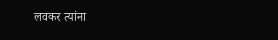लवकर त्यांना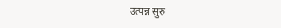उत्पन्न सुरु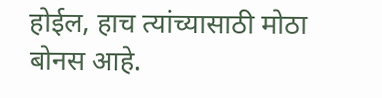होईल, हाच त्यांच्यासाठी मोठा बोनस आहे.